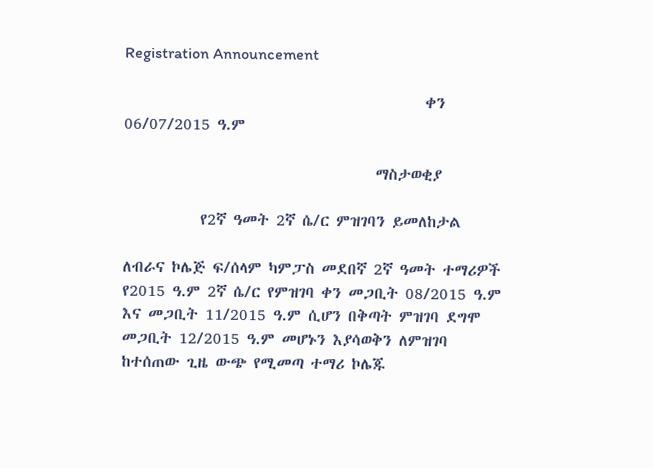Registration Announcement

                                           ቀን 06/07/2015 ዓ.ም

                                    ማስታወቂያ

           የ2ኛ ዓመት 2ኛ ሴ/ር ምዝገባን ይመለከታል

ለብራና ኮሌጅ ፍ/ሰላም ካምፓስ መደበኛ 2ኛ ዓመት ተማሪዎች የ2015 ዓ.ም 2ኛ ሴ/ር የምዝገባ ቀን መጋቢት 08/2015 ዓ.ም እና መጋቢት 11/2015 ዓ.ም ሲሆን በቅጣት ምዝገባ ደግሞ መጋቢት 12/2015 ዓ.ም መሆኑን እያሳወቅን ለምዝገባ ከተሰጠው ጊዜ ውጭ የሚመጣ ተማሪ ኮሌጁ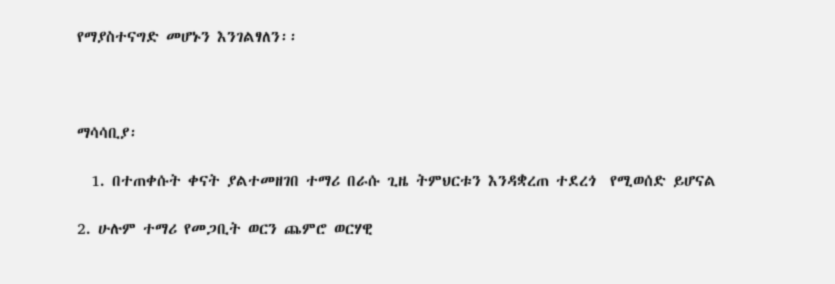የማያስተናግድ መሆኑን እንገልፃለን፡፡



ማሳሳቢያ፡

  1. በተጠቀሱት ቀናት ያልተመዘገበ ተማሪ በራሱ ጊዜ ትምህርቱን እንዳቋረጠ ተደረጎ  የሚወሰድ ይሆናል

2. ሁሉም ተማሪ የመጋቢት ወርን ጨምሮ ወርሃዊ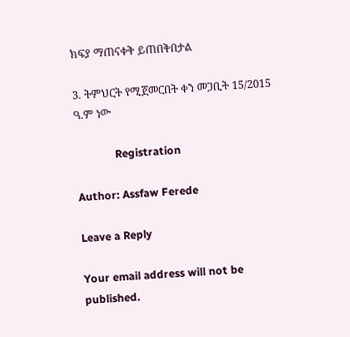ክፍያ ማጠናቀቅ ይጠበቅበታል

3. ትምህርት የሚጀመርበት ቀን መጋቢት 15/2015 ዓ.ም ነው

             Registration

Author: Assfaw Ferede

Leave a Reply

Your email address will not be published.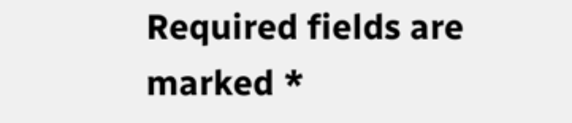Required fields are marked *